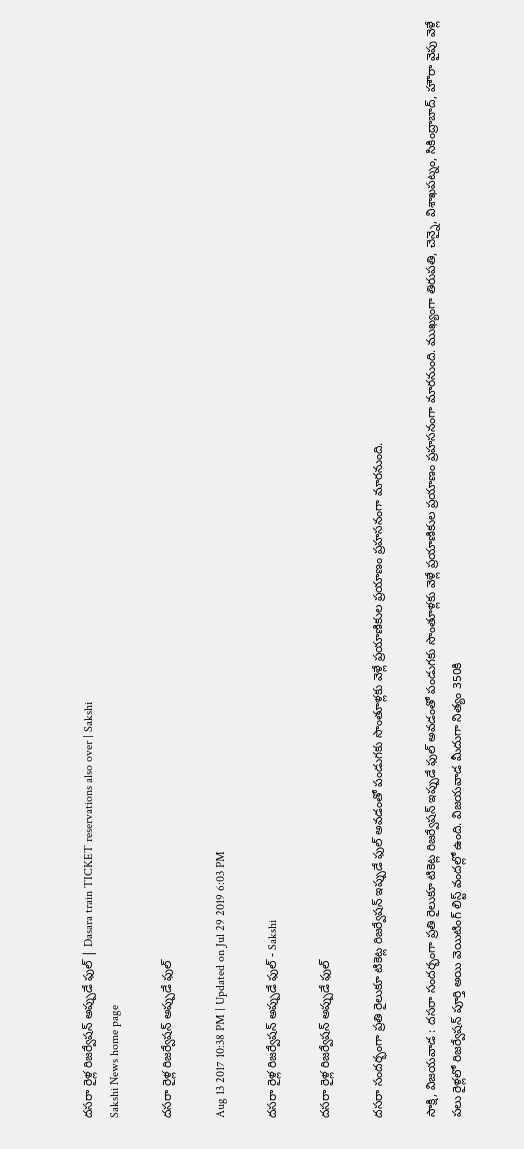దసరా రైళ్ల రిజర్వేషన్‌ అప్పుడే ఫుల్‌ | Dasara train TICKET reservations also over | Sakshi
Sakshi News home page

దసరా రైళ్ల రిజర్వేషన్‌ అప్పుడే ఫుల్‌

Aug 13 2017 10:38 PM | Updated on Jul 29 2019 6:03 PM

దసరా రైళ్ల రిజర్వేషన్‌ అప్పుడే ఫుల్‌ - Sakshi

దసరా రైళ్ల రిజర్వేషన్‌ అప్పుడే ఫుల్‌

దసరా సందర్భంగా ప్రతి రైలుకూ టికెట్ల రిజర్వేషన్‌ ఇప్పుడే ఫుల్‌ అవడంతో పండుగకు సొంతూళ్లకు వెళ్లే ప్రయాణికుల ప్రయాణం ప్రహసనంగా మారనుంది.

సాక్షి, విజయవాడ : దసరా సందర్భంగా ప్రతి రైలుకూ టికెట్ల రిజర్వేషన్‌ ఇప్పుడే ఫుల్‌ అవడంతో పండుగకు సొంతూళ్లకు వెళ్లే ప్రయాణికుల ప్రయాణం ప్రహసనంగా మారనుంది. ముఖ్యంగా తిరుపతి, చెన్నై, విశాఖపట్నం, సికింద్రాబాద్, హౌరా వైపు వెళ్లే పలు రైళ్లలో రిజర్వేషన్‌ పూర్తి అయి వెయిటింగ్‌ లిస్ట్‌ వందల్లో ఉంది. విజయవాడ మీదుగా నిత్యం 350కి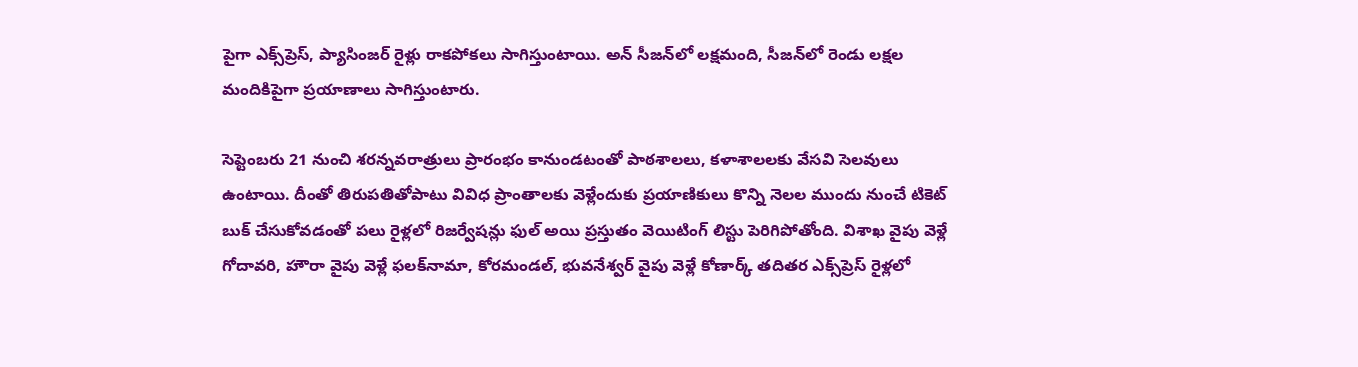పైగా ఎక్స్‌ప్రెస్, ప్యాసింజర్‌ రైళ్లు రాకపోకలు సాగిస్తుంటాయి. అన్‌ సీజన్‌లో లక్షమంది, సీజన్‌లో రెండు లక్షల మందికిపైగా ప్రయాణాలు సాగిస్తుంటారు.

సెప్టెంబరు 21 నుంచి శరన్నవరాత్రులు ప్రారంభం కానుండటంతో పాఠశాలలు, కళాశాలలకు వేసవి సెలవులు ఉంటాయి. దీంతో తిరుపతితోపాటు వివిధ ప్రాంతాలకు వెళ్లేందుకు ప్రయాణికులు కొన్ని నెలల ముందు నుంచే టికెట్‌ బుక్‌ చేసుకోవడంతో పలు రైళ్లలో రిజర్వేషన్లు ఫుల్‌ అయి ప్రస్తుతం వెయిటింగ్‌ లిస్టు పెరిగిపోతోంది. విశాఖ వైపు వెళ్లే గోదావరి, హౌరా వైపు వెళ్లే ఫలక్‌నామా, కోరమండల్, భువనేశ్వర్‌ వైపు వెళ్లే కోణార్క్‌ తదితర ఎక్స్‌ప్రెస్‌ రైళ్లలో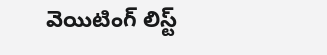వెయిటింగ్‌ లిస్ట్‌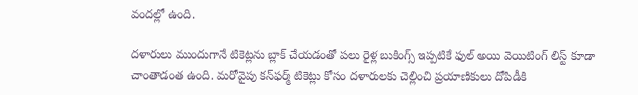వందల్లో ఉంది.

దళారులు ముందుగానే టికెట్లను బ్లాక్‌ చేయడంతో పలు రైళ్ల బుకింగ్స్ ఇప్పటికే ఫుల్‌ అయి వెయిటింగ్‌ లిస్ట్‌ కూడా చాంతాడంత ఉంది. మరోవైపు కన్‌ఫర్మ్‌ టికెట్లు కోసం దళారులకు చెల్లించి ప్రయాణికులు దోపిడీకి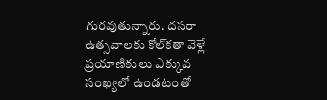గురవుతున్నారు. దసరా ఉత్సవాలకు కోల్‌కతా వెళ్లే ప్రయాణికులు ఎక్కువ సంఖ్యలో ఉండటంతో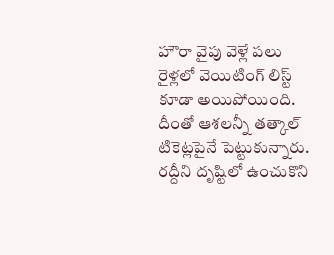హౌరా వైపు వెళ్లే పలు రైళ్లలో వెయిటింగ్‌ లిస్ట్‌ కూడా అయిపోయింది. దీంతో ఆశలన్నీ తత్కాల్‌ టికెట్లపైనే పెట్టుకున్నారు. రద్దీని దృష్టిలో ఉంచుకొని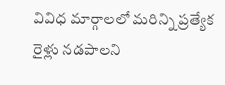వివిధ మార్గాలలో మరిన్ని ప్రత్యేక రైళ్లు నడపాలని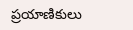ప్రయాణికులు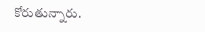కోరుతున్నారు.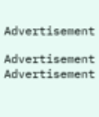Advertisement

Advertisement
Advertisement